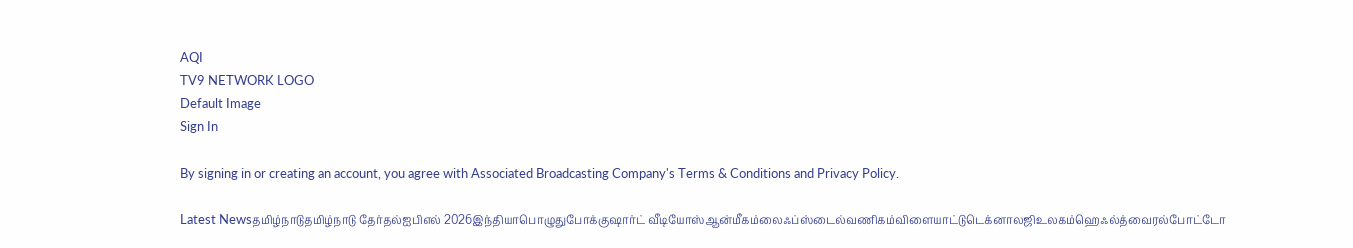AQI
TV9 NETWORK LOGO
Default Image
Sign In

By signing in or creating an account, you agree with Associated Broadcasting Company's Terms & Conditions and Privacy Policy.

Latest Newsதமிழ்நாடுதமிழ்நாடு தேர்தல்ஐபிஎல் 2026இந்தியாபொழுதுபோக்குஷார்ட் வீடியோஸ்ஆன்மீகம்லைஃப்ஸ்டைல்வணிகம்விளையாட்டுடெக்னாலஜிஉலகம்ஹெஃல்த்வைரல்போட்டோ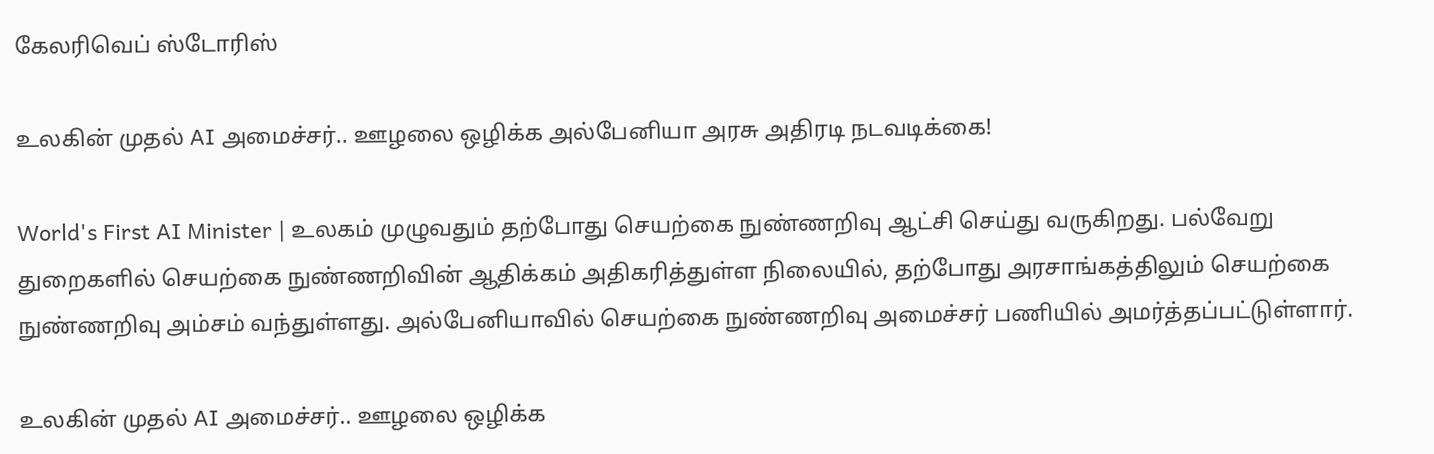கேலரிவெப் ஸ்டோரிஸ்

உலகின் முதல் AI அமைச்சர்.. ஊழலை ஒழிக்க அல்பேனியா அரசு அதிரடி நடவடிக்கை!

World's First AI Minister | உலகம் முழுவதும் தற்போது செயற்கை நுண்ணறிவு ஆட்சி செய்து வருகிறது. பல்வேறு துறைகளில் செயற்கை நுண்ணறிவின் ஆதிக்கம் அதிகரித்துள்ள நிலையில், தற்போது அரசாங்கத்திலும் செயற்கை நுண்ணறிவு அம்சம் வந்துள்ளது. அல்பேனியாவில் செயற்கை நுண்ணறிவு அமைச்சர் பணியில் அமர்த்தப்பட்டுள்ளார்.

உலகின் முதல் AI அமைச்சர்.. ஊழலை ஒழிக்க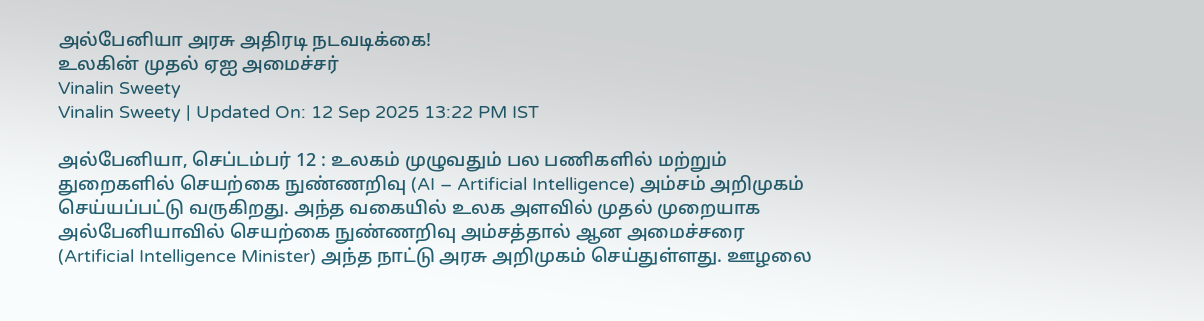அல்பேனியா அரசு அதிரடி நடவடிக்கை!
உலகின் முதல் ஏஐ அமைச்சர்
Vinalin Sweety
Vinalin Sweety | Updated On: 12 Sep 2025 13:22 PM IST

அல்பேனியா, செப்டம்பர் 12 : உலகம் முழுவதும் பல பணிகளில் மற்றும் துறைகளில் செயற்கை நுண்ணறிவு (AI – Artificial Intelligence) அம்சம் அறிமுகம் செய்யப்பட்டு வருகிறது. அந்த வகையில் உலக அளவில் முதல் முறையாக அல்பேனியாவில் செயற்கை நுண்ணறிவு அம்சத்தால் ஆன அமைச்சரை (Artificial Intelligence Minister) அந்த நாட்டு அரசு அறிமுகம் செய்துள்ளது. ஊழலை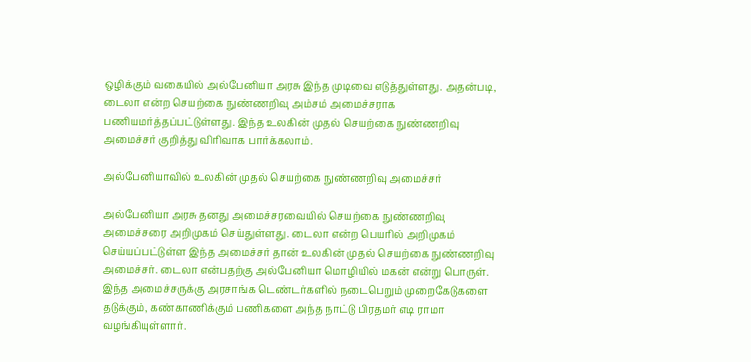ஒழிக்கும் வகையில் அல்பேனியா அரசு இந்த முடிவை எடுத்துள்ளது. அதன்படி, டைலா என்ற செயற்கை நுண்ணறிவு அம்சம் அமைச்சராக பணியமர்த்தப்பட்டுள்ளது. இந்த உலகின் முதல் செயற்கை நுண்ணறிவு அமைச்சர் குறித்து விரிவாக பார்க்கலாம்.

அல்பேனியாவில் உலகின் முதல் செயற்கை நுண்ணறிவு அமைச்சர்

அல்பேனியா அரசு தனது அமைச்சரவையில் செயற்கை நுண்ணறிவு அமைச்சரை அறிமுகம் செய்துள்ளது. டைலா என்ற பெயரில் அறிமுகம் செய்யப்பட்டுள்ள இந்த அமைச்சர் தான் உலகின் முதல் செயற்கை நுண்ணறிவு அமைச்சர். டைலா என்பதற்கு அல்பேனியா மொழியில் மகன் என்று பொருள். இந்த அமைச்சருக்கு அரசாங்க டெண்டர்களில் நடைபெறும் முறைகேடுகளை தடுக்கும், கண்காணிக்கும் பணிகளை அந்த நாட்டு பிரதமர் எடி ராமா வழங்கியுள்ளார்.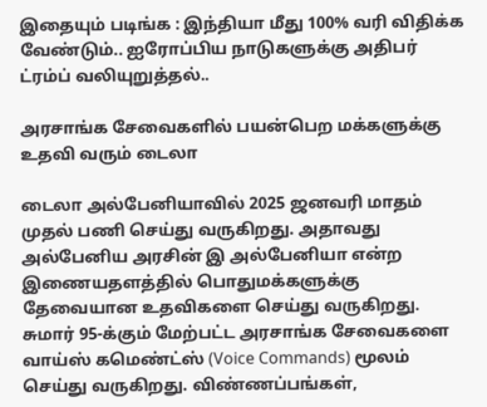இதையும் படிங்க : இந்தியா மீது 100% வரி விதிக்க வேண்டும்.. ஐரோப்பிய நாடுகளுக்கு அதிபர் ட்ரம்ப் வலியுறுத்தல்..

அரசாங்க சேவைகளில் பயன்பெற மக்களுக்கு உதவி வரும் டைலா

டைலா அல்பேனியாவில் 2025 ஜனவரி மாதம் முதல் பணி செய்து வருகிறது. அதாவது அல்பேனிய அரசின் இ அல்பேனியா என்ற இணையதளத்தில் பொதுமக்களுக்கு தேவையான உதவிகளை செய்து வருகிறது. சுமார் 95-க்கும் மேற்பட்ட அரசாங்க சேவைகளை வாய்ஸ் கமெண்ட்ஸ் (Voice Commands) மூலம் செய்து வருகிறது. விண்ணப்பங்கள்,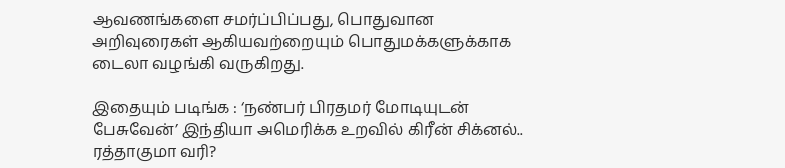ஆவணங்களை சமர்ப்பிப்பது, பொதுவான அறிவுரைகள் ஆகியவற்றையும் பொதுமக்களுக்காக டைலா வழங்கி வருகிறது.

இதையும் படிங்க : ‘நண்பர் பிரதமர் மோடியுடன் பேசுவேன்’ இந்தியா அமெரிக்க உறவில் கிரீன் சிக்னல்.. ரத்தாகுமா வரி?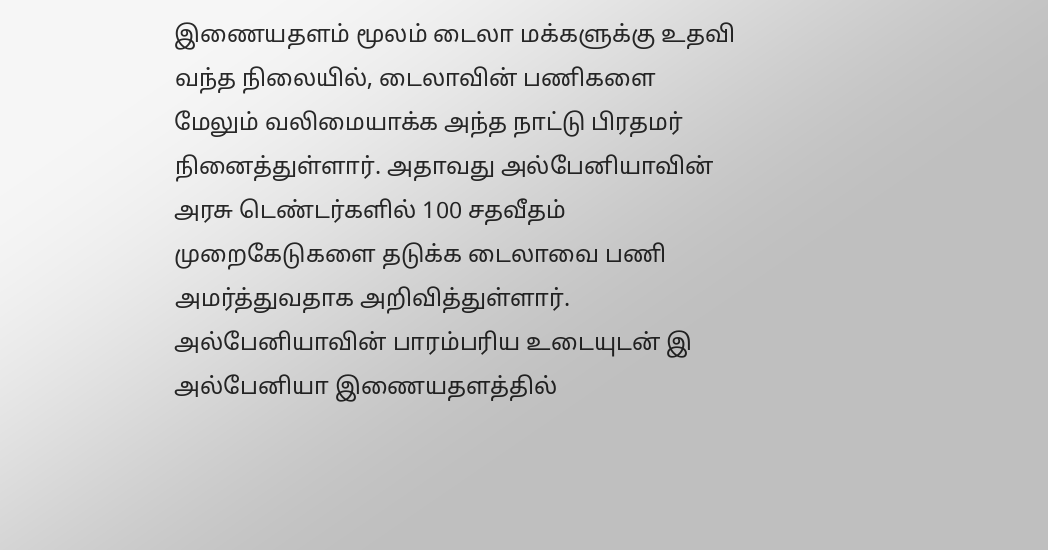இணையதளம் மூலம் டைலா மக்களுக்கு உதவி வந்த நிலையில், டைலாவின் பணிகளை மேலும் வலிமையாக்க அந்த நாட்டு பிரதமர் நினைத்துள்ளார். அதாவது அல்பேனியாவின் அரசு டெண்டர்களில் 100 சதவீதம் முறைகேடுகளை தடுக்க டைலாவை பணி அமர்த்துவதாக அறிவித்துள்ளார். அல்பேனியாவின் பாரம்பரிய உடையுடன் இ அல்பேனியா இணையதளத்தில்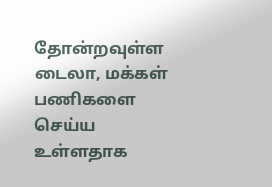தோன்றவுள்ள டைலா, மக்கள் பணிகளை செய்ய உள்ளதாக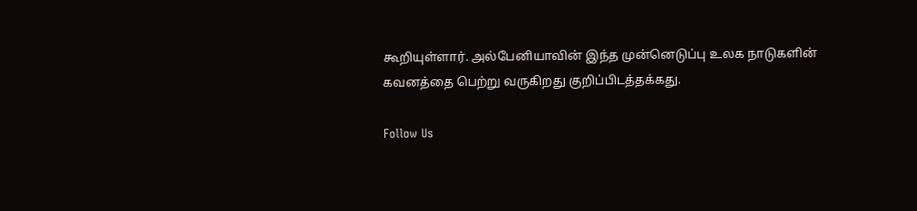கூறியுள்ளார். அல்பேனியாவின் இந்த முன்னெடுப்பு உலக நாடுகளின் கவனத்தை பெற்று வருகிறது குறிப்பிடத்தக்கது.

Follow Us